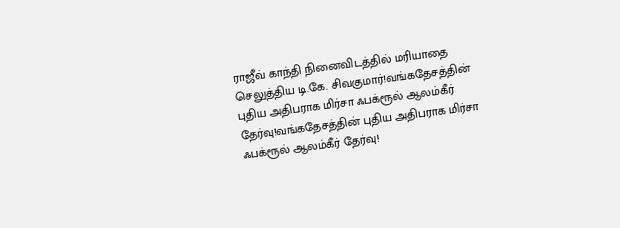ராஜீவ் காந்தி நினைவிடத்தில் மரியாதை செலுத்திய டி.கே. சிவகுமார்!வங்கதேசத்தின் புதிய அதிபராக மிர்சா ஃபக்ரூல் ஆலம்கீர் தேர்வு!வங்கதேசத்தின் புதிய அதிபராக மிர்சா ஃபக்ரூல் ஆலம்கீர் தேர்வு!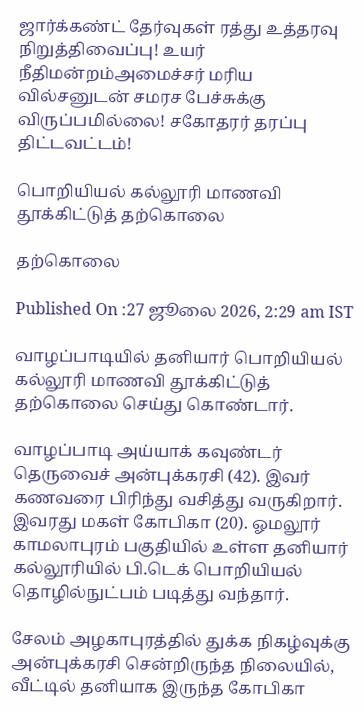ஜார்க்கண்ட் தேர்வுகள் ரத்து உத்தரவு நிறுத்திவைப்பு! உயர் நீதிமன்றம்அமைச்சர் மரிய வில்சனுடன் சமரச பேச்சுக்கு விருப்பமில்லை! சகோதரர் தரப்பு திட்டவட்டம்!

பொறியியல் கல்லூரி மாணவி தூக்கிட்டுத் தற்கொலை

தற்கொலை

Published On :27 ஜூலை 2026, 2:29 am IST

வாழப்பாடியில் தனியார் பொறியியல் கல்லூரி மாணவி தூக்கிட்டுத் தற்கொலை செய்து கொண்டார்.

வாழப்பாடி அய்யாக் கவுண்டர் தெருவைச் அன்புக்கரசி (42). இவர் கணவரை பிரிந்து வசித்து வருகிறார். இவரது மகள் கோபிகா (20). ஓமலூர் காமலாபுரம் பகுதியில் உள்ள தனியார் கல்லூரியில் பி.டெக் பொறியியல் தொழில்நுட்பம் படித்து வந்தார்.

சேலம் அழகாபுரத்தில் துக்க நிகழ்வுக்கு அன்புக்கரசி சென்றிருந்த நிலையில், வீட்டில் தனியாக இருந்த கோபிகா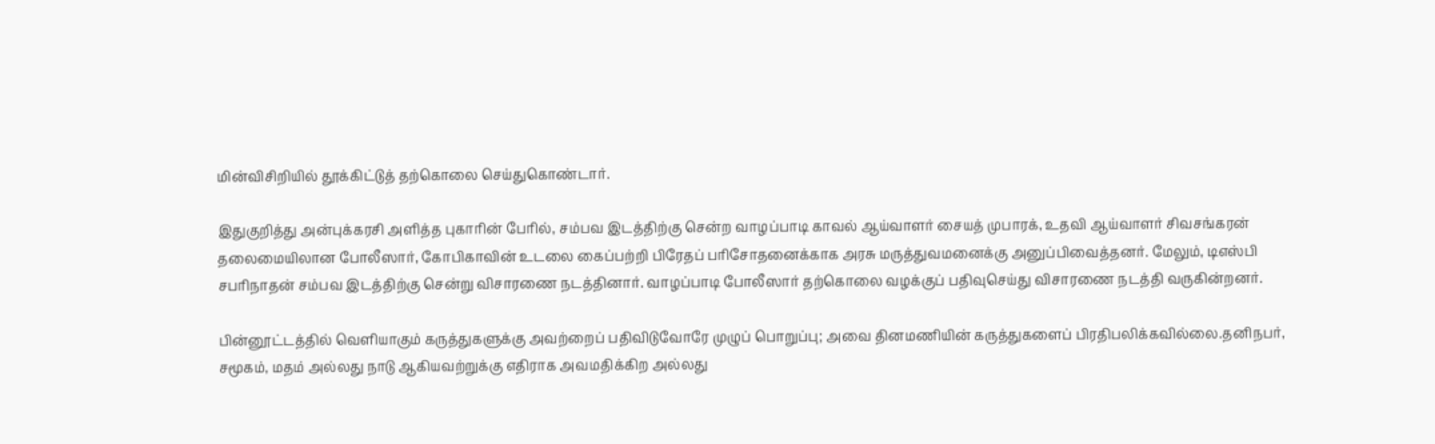மின்விசிறியில் தூக்கிட்டுத் தற்கொலை செய்துகொண்டார்.

இதுகுறித்து அன்புக்கரசி அளித்த புகாரின் பேரில், சம்பவ இடத்திற்கு சென்ற வாழப்பாடி காவல் ஆய்வாளர் சையத் முபாரக், உதவி ஆய்வாளர் சிவசங்கரன் தலைமையிலான போலீஸார், கோபிகாவின் உடலை கைப்பற்றி பிரேதப் பரிசோதனைக்காக அரசு மருத்துவமனைக்கு அனுப்பிவைத்தனர். மேலும், டிஎஸ்பி சபரிநாதன் சம்பவ இடத்திற்கு சென்று விசாரணை நடத்தினார். வாழப்பாடி போலீஸார் தற்கொலை வழக்குப் பதிவுசெய்து விசாரணை நடத்தி வருகின்றனர்.

பின்னூட்டத்தில் வெளியாகும் கருத்துகளுக்கு அவற்றைப் பதிவிடுவோரே முழுப் பொறுப்பு; அவை தினமணியின் கருத்துகளைப் பிரதிபலிக்கவில்லை.தனிநபர், சமூகம், மதம் அல்லது நாடு ஆகியவற்றுக்கு எதிராக அவமதிக்கிற அல்லது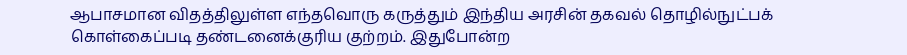ஆபாசமான விதத்திலுள்ள எந்தவொரு கருத்தும் இந்திய அரசின் தகவல் தொழில்நுட்பக் கொள்கைப்படி தண்டனைக்குரிய குற்றம். இதுபோன்ற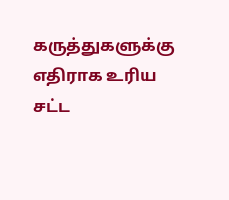கருத்துகளுக்கு எதிராக உரிய சட்ட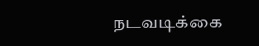நடவடிக்கை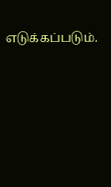எடுக்கப்படும்.